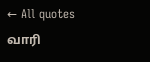← All quotes
வாரி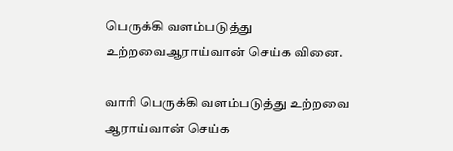பெருக்கி வளம்படுத்து உற்றவைஆராய்வான் செய்க வினை.

வாரி பெருக்கி வளம்படுத்து உற்றவை ஆராய்வான் செய்க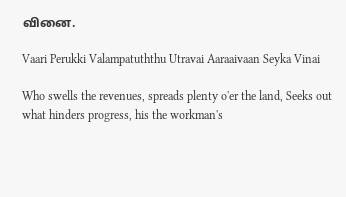வினை.

Vaari Perukki Valampatuththu Utravai Aaraaivaan Seyka Vinai

Who swells the revenues, spreads plenty o'er the land, Seeks out what hinders progress, his the workman's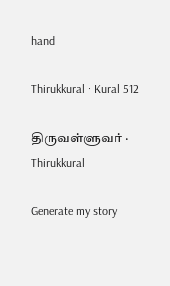hand

Thirukkural · Kural 512

திருவள்ளுவர் · Thirukkural

Generate my story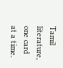Tamil literature, one card at a time.